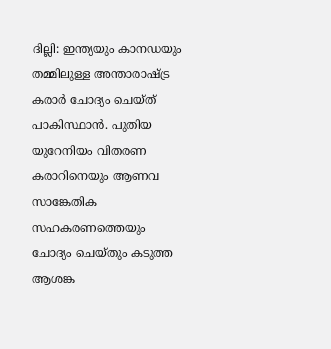ദില്ലി: ഇന്ത്യയും കാനഡയും തമ്മിലുള്ള അന്താരാഷ്ട്ര കരാർ ചോദ്യം ചെയ്ത് പാകിസ്ഥാൻ. പുതിയ യുറേനിയം വിതരണ കരാറിനെയും ആണവ സാങ്കേതിക സഹകരണത്തെയും ചോദ്യം ചെയ്തും കടുത്ത ആശങ്ക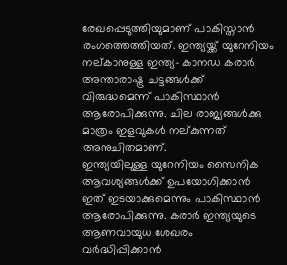രേഖപ്പെടുത്തിയുമാണ് പാകിസ്താൻ രംഗത്തെത്തിയത്. ഇന്ത്യയ്ക്ക് യുറേനിയം നല്കാനുള്ള ഇന്ത്യ- കാനഡ കരാർ അന്താരാഷ്ട്ര ചട്ടങ്ങൾക്ക് വിരുദ്ധമെന്ന് പാകിസ്ഥാൻ ആരോപിക്കുന്നു. ചില രാജ്യങ്ങൾക്കു മാത്രം ഇളവുകൾ നല്കുന്നത് അനുചിതമാണ്.
ഇന്ത്യയിലുള്ള യുറേനിയം സൈനിക ആവശ്യങ്ങൾക്ക് ഉപയോഗിക്കാൻ ഇത് ഇടയാക്കുമെന്നും പാകിസ്ഥാൻ ആരോപിക്കുന്നു. കരാർ ഇന്ത്യയുടെ ആണവായുധ ശേഖരം വർദ്ധിപ്പിക്കാൻ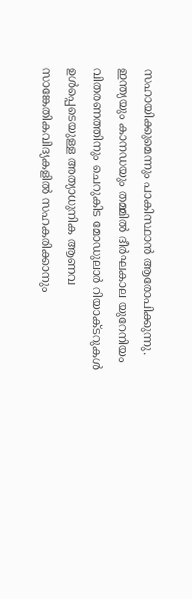സഹായിക്കുമെന്നും പാകിസ്ഥാൻ ആരോപിക്കുന്നു.
ഇന്ത്യയും കാനഡയും തമ്മിൽ ദീർഘകാല യുറേനിയം വിതരണത്തിനും ചെറുകിട മോഡുലാർ റിയാക്ടറുകൾ ഉൾപ്പെടെയുള്ള അത്യാധുനിക ആണവ സാങ്കേതികവിദ്യകളിൽ സഹകരിക്കാനും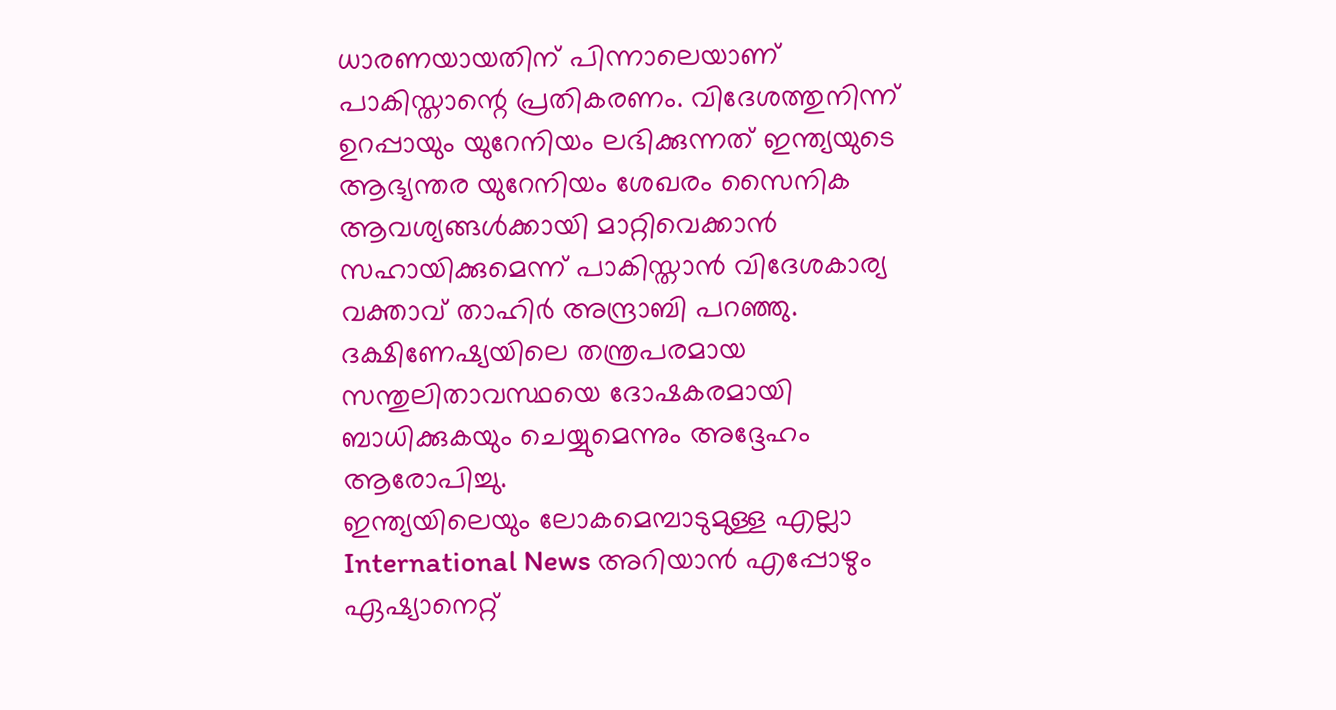ധാരണയായതിന് പിന്നാലെയാണ് പാകിസ്താന്റെ പ്രതികരണം. വിദേശത്തുനിന്ന് ഉറപ്പായും യുറേനിയം ലഭിക്കുന്നത് ഇന്ത്യയുടെ ആഭ്യന്തര യുറേനിയം ശേഖരം സൈനിക ആവശ്യങ്ങൾക്കായി മാറ്റിവെക്കാൻ സഹായിക്കുമെന്ന് പാകിസ്താൻ വിദേശകാര്യ വക്താവ് താഹിർ അന്ദ്രാബി പറഞ്ഞു. ദക്ഷിണേഷ്യയിലെ തന്ത്രപരമായ സന്തുലിതാവസ്ഥയെ ദോഷകരമായി ബാധിക്കുകയും ചെയ്യുമെന്നും അദ്ദേഹം ആരോപിച്ചു.
ഇന്ത്യയിലെയും ലോകമെമ്പാടുമുള്ള എല്ലാ International News അറിയാൻ എപ്പോഴും ഏഷ്യാനെറ്റ്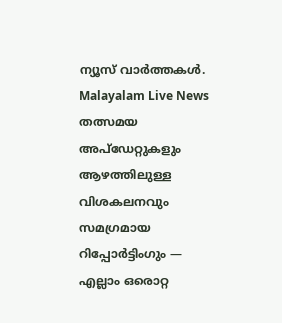ന്യൂസ് വാർത്തകൾ. Malayalam Live News തത്സമയ അപ്ഡേറ്റുകളും ആഴത്തിലുള്ള വിശകലനവും സമഗ്രമായ റിപ്പോർട്ടിംഗും — എല്ലാം ഒരൊറ്റ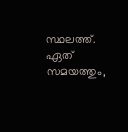സ്ഥലത്ത്. ഏത് സമയത്തും,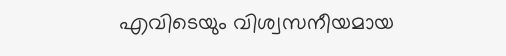എവിടെയും വിശ്വസനീയമായ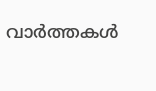വാർത്തകൾ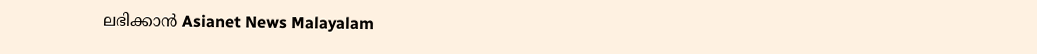ലഭിക്കാൻ Asianet News Malayalam